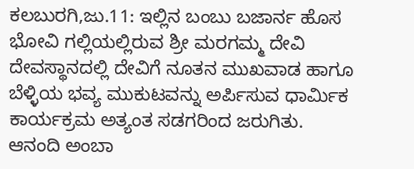ಕಲಬುರಗಿ,ಜು.11: ಇಲ್ಲಿನ ಬಂಬು ಬಜಾರ್ನ ಹೊಸ ಭೋವಿ ಗಲ್ಲಿಯಲ್ಲಿರುವ ಶ್ರೀ ಮರಗಮ್ಮ ದೇವಿ ದೇವಸ್ಥಾನದಲ್ಲಿ ದೇವಿಗೆ ನೂತನ ಮುಖವಾಡ ಹಾಗೂ ಬೆಳ್ಳಿಯ ಭವ್ಯ ಮುಕುಟವನ್ನು ಅರ್ಪಿಸುವ ಧಾರ್ಮಿಕ ಕಾರ್ಯಕ್ರಮ ಅತ್ಯಂತ ಸಡಗರಿಂದ ಜರುಗಿತು.
ಆನಂದಿ ಅಂಬಾ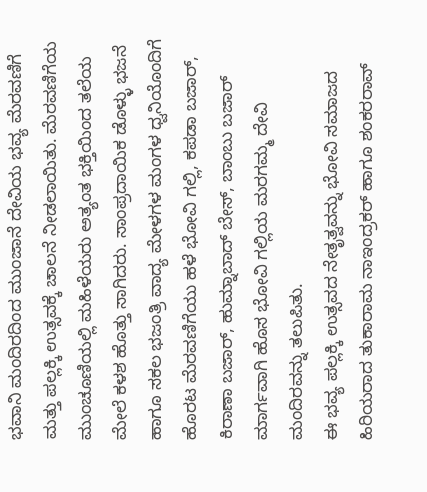ಭವಾನಿ ಮಂದಿರದಿಂದ ಮುಂಜಾನೆ ದೇವಿಯ ಭವ್ಯ ಮೆರವಣಿಗೆ ಮತ್ತು ಪಲ್ಲಕ್ಕಿ ಉತ್ಸವಕ್ಕೆ ಚಾಲನೆ ನೀಡಲಾಯಿತು. ಮೆರವಣಿಗೆಯ ಮುಂಚೂಣಿಯಲ್ಲಿ ಮಹಿಳೆಯರು ಅತ್ಯಂತ ಭಕ್ತಿಯಿಂದ ತಲೆಯ ಮೇಲೆ ಕಳಶ ಹೊತ್ತು ಸಾಗಿದರು. ಸಾಂಪ್ರದಾಯಿಕ ಡೊಳ್ಳು ಭಜನೆ ಹಾಗೂ ಸಕಲ ಭಜಂತ್ರಿ ವಾದ್ಯ ಮೇಳಗಳ ಮಂಗಳ ಧ್ವನಿಯೊಂದಿಗೆ ಹೊರಟ ಮೆರವಣಿಗೆಯು ಹಳೆ ಭೋವಿ ಗಲ್ಲಿ, ಕಪಡಾ ಬಜಾರ್, ಕಿರಾಣಾ ಬಜಾರ್, ಹುಮ್ನಾಬಾದ್ ಬೇಸ್, ಬಾಂಬು ಬಜಾರ್ ಮಾರ್ಗವಾಗಿ ಹೊಸ ಭೋವಿ ಗಲ್ಲಿಯ ಮರಗಮ್ಮ ದೇವಿ ಮಂದಿರವನ್ನು ತಲುಪಿತು.
ಈ ಭವ್ಯ ಪಲ್ಲಕ್ಕಿ ಉತ್ಸವದ ನೇತೃತ್ವವನ್ನು ಭೋವಿ ಸಮಾಜದ ಹಿರಿಯರಾದ ತುಕಾರಾಮ ನಾಇಂದ್ರಕರ್ ಹಾಗೂ ಶಂಕರರಾವ್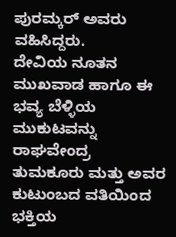ಪುರಮ್ಕರ್ ಅವರು ವಹಿಸಿದ್ದರು.
ದೇವಿಯ ನೂತನ ಮುಖವಾಡ ಹಾಗೂ ಈ ಭವ್ಯ ಬೆಳ್ಳಿಯ ಮುಕುಟವನ್ನು ರಾಘವೇಂದ್ರ ತುಮಕೂರು ಮತ್ತು ಅವರ ಕುಟುಂಬದ ವತಿಯಿಂದ ಭಕ್ತಿಯ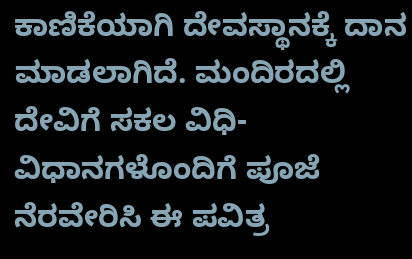ಕಾಣಿಕೆಯಾಗಿ ದೇವಸ್ಥಾನಕ್ಕೆ ದಾನ ಮಾಡಲಾಗಿದೆ. ಮಂದಿರದಲ್ಲಿ ದೇವಿಗೆ ಸಕಲ ವಿಧಿ-ವಿಧಾನಗಳೊಂದಿಗೆ ಪೂಜೆ ನೆರವೇರಿಸಿ ಈ ಪವಿತ್ರ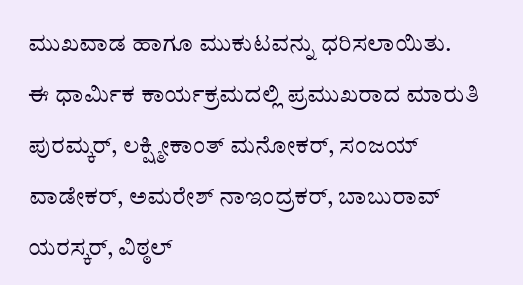ಮುಖವಾಡ ಹಾಗೂ ಮುಕುಟವನ್ನು ಧರಿಸಲಾಯಿತು.
ಈ ಧಾರ್ಮಿಕ ಕಾರ್ಯಕ್ರಮದಲ್ಲಿ ಪ್ರಮುಖರಾದ ಮಾರುತಿ ಪುರಮ್ಕರ್, ಲಕ್ಷ್ಮೀಕಾಂತ್ ಮನೋಕರ್, ಸಂಜಯ್ ವಾಡೇಕರ್, ಅಮರೇಶ್ ನಾಇಂದ್ರಕರ್, ಬಾಬುರಾವ್ ಯರಸ್ಕರ್, ವಿಠ್ಠಲ್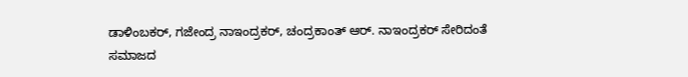ಡಾಳಿಂಬಕರ್, ಗಜೇಂದ್ರ ನಾಇಂದ್ರಕರ್, ಚಂದ್ರಕಾಂತ್ ಆರ್. ನಾಇಂದ್ರಕರ್ ಸೇರಿದಂತೆ ಸಮಾಜದ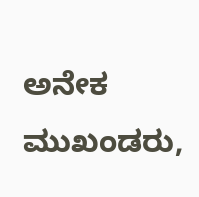ಅನೇಕ ಮುಖಂಡರು,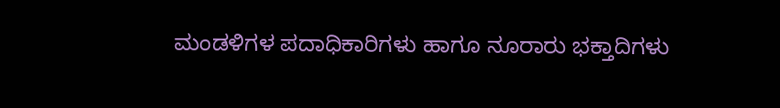ಮಂಡಳಿಗಳ ಪದಾಧಿಕಾರಿಗಳು ಹಾಗೂ ನೂರಾರು ಭಕ್ತಾದಿಗಳು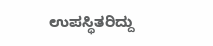ಉಪಸ್ಥಿತರಿದ್ದು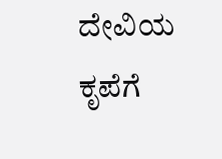ದೇವಿಯ ಕೃಪೆಗೆ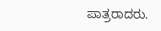ಪಾತ್ರರಾದರು.